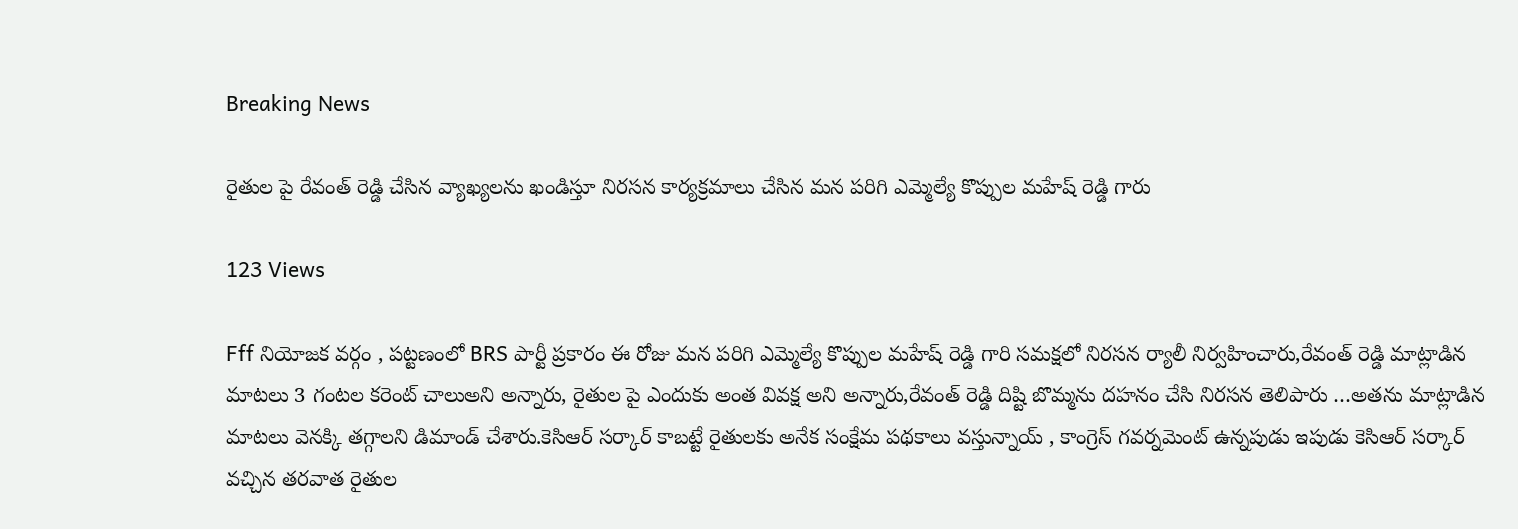Breaking News

రైతుల పై రేవంత్ రెడ్డి చేసిన వ్యాఖ్యలను ఖండిస్తూ నిరసన కార్యక్రమాలు చేసిన మన పరిగి ఎమ్మెల్యే కొప్పుల మహేష్ రెడ్డి గారు

123 Views

Fff నియోజక వర్గం , పట్టణంలో BRS పార్టీ ప్రకారం ఈ రోజు మన పరిగి ఎమ్మెల్యే కొప్పుల మహేష్ రెడ్డి గారి సమక్షలో నిరసన ర్యాలీ నిర్వహించారు,రేవంత్ రెడ్డి మాట్లాడిన మాటలు 3 గంటల కరెంట్ చాలుఅని అన్నారు, రైతుల పై ఎందుకు అంత వివక్ష అని అన్నారు,రేవంత్ రెడ్డి దిష్టి బొమ్మను దహనం చేసి నిరసన తెలిపారు …అతను మాట్లాడిన మాటలు వెనక్కి తగ్గాలని డిమాండ్ చేశారు.కెసిఆర్ సర్కార్ కాబట్టే రైతులకు అనేక సంక్షేమ పథకాలు వస్తున్నాయ్ , కాంగ్రెస్ గవర్నమెంట్ ఉన్నపుడు ఇపుడు కెసిఆర్ సర్కార్ వచ్చిన తరవాత రైతుల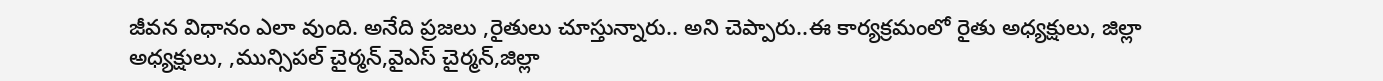జీవన విధానం ఎలా వుంది. అనేది ప్రజలు ,రైతులు చూస్తున్నారు.. అని చెప్పారు..ఈ కార్యక్రమంలో రైతు అధ్యక్షులు, జిల్లా అధ్యక్షులు, ,మున్సిపల్ చైర్మన్,వైఎస్ చైర్మన్,జిల్లా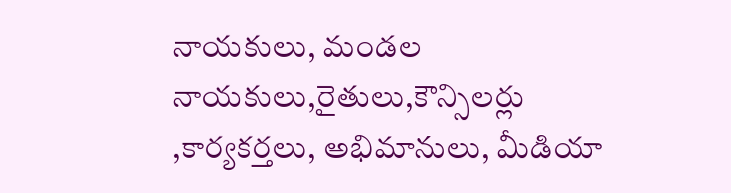నాయకులు, మండల నాయకులు,రైతులు,కౌన్సిలర్లు ,కార్యకర్తలు, అభిమానులు, మీడియా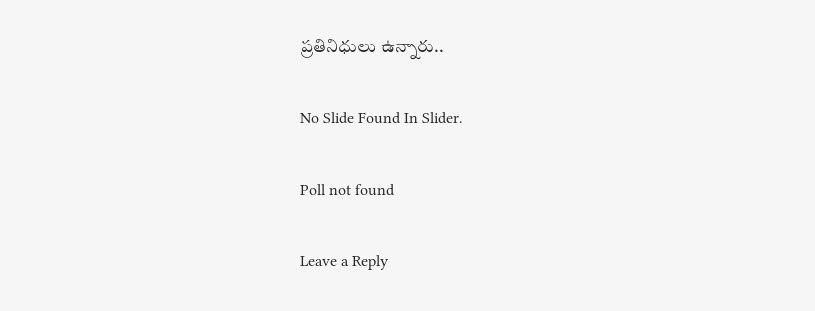ప్రతినిధులు ఉన్నారు..

No Slide Found In Slider.

Poll not found

Leave a Reply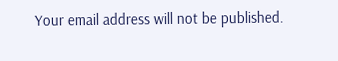Your email address will not be published.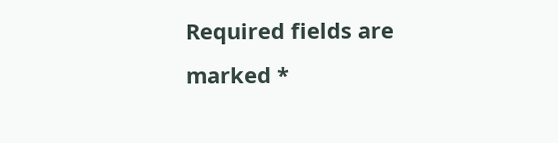Required fields are marked *